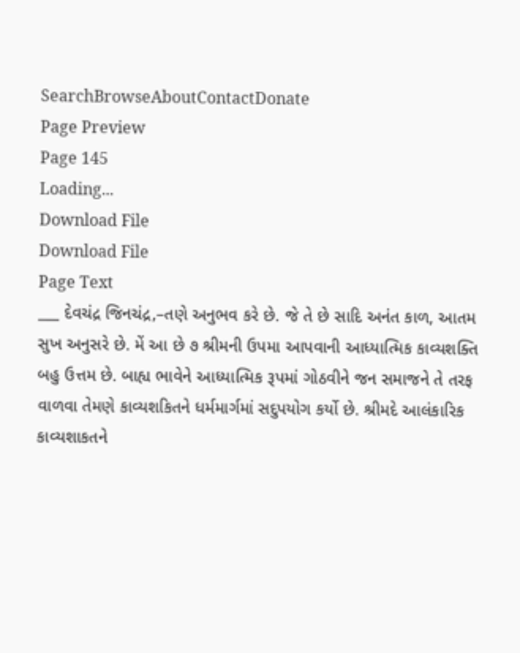SearchBrowseAboutContactDonate
Page Preview
Page 145
Loading...
Download File
Download File
Page Text
___ દેવચંદ્ર જિનચંદ્ર,–તણે અનુભવ કરે છે. જે તે છે સાદિ અનંત કાળ, આતમ સુખ અનુસરે છે. મેં આ છે ૭ શ્રીમની ઉપમા આપવાની આધ્યાત્મિક કાવ્યશક્તિ બહુ ઉત્તમ છે. બાહ્ય ભાવેને આધ્યાત્મિક રૂપમાં ગોઠવીને જન સમાજને તે તરફ વાળવા તેમણે કાવ્યશકિતને ધર્મમાર્ગમાં સદુપયોગ કર્યો છે. શ્રીમદે આલંકારિક કાવ્યશાકતને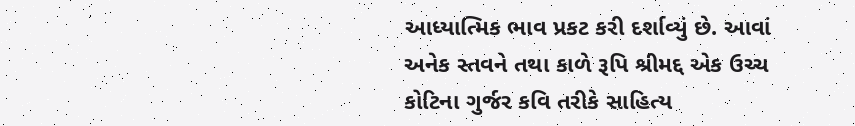આધ્યાત્મિક ભાવ પ્રકટ કરી દર્શાવ્યું છે. આવાં અનેક સ્તવને તથા કાળે રૂપિ શ્રીમદ્દ એક ઉચ્ચ કોટિના ગુર્જર કવિ તરીકે સાહિત્ય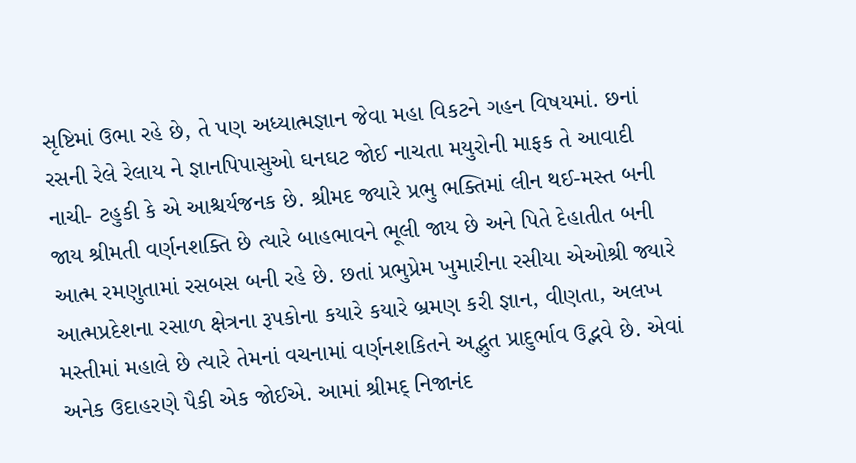સૃષ્ટિમાં ઉભા રહે છે, તે પણ અધ્યાત્મજ્ઞાન જેવા મહા વિકટને ગહન વિષયમાં. છનાં રસની રેલે રેલાય ને જ્ઞાનપિપાસુઓ ઘનઘટ જોઈ નાચતા મયુરોની માફક તે આવાદી નાચી- ટહુકી કે એ આશ્ચર્યજનક છે. શ્રીમદ જ્યારે પ્રભુ ભક્તિમાં લીન થઈ-મસ્ત બની જાય શ્રીમતી વર્ણનશક્તિ છે ત્યારે બાહભાવને ભૂલી જાય છે અને પિતે દેહાતીત બની આત્મ રમણુતામાં રસબસ બની રહે છે. છતાં પ્રભુપ્રેમ ખુમારીના રસીયા એઓશ્રી જ્યારે આત્મપ્રદેશના રસાળ ક્ષેત્રના રૂપકોના કયારે કયારે બ્રમણ કરી જ્ઞાન, વીણતા, અલખ મસ્તીમાં મહાલે છે ત્યારે તેમનાં વચનામાં વર્ણનશકિતને અદ્ભુત પ્રાદુર્ભાવ ઉદ્ભવે છે. એવાં અનેક ઉદાહરણે પૈકી એક જોઈએ. આમાં શ્રીમદ્ નિજાનંદ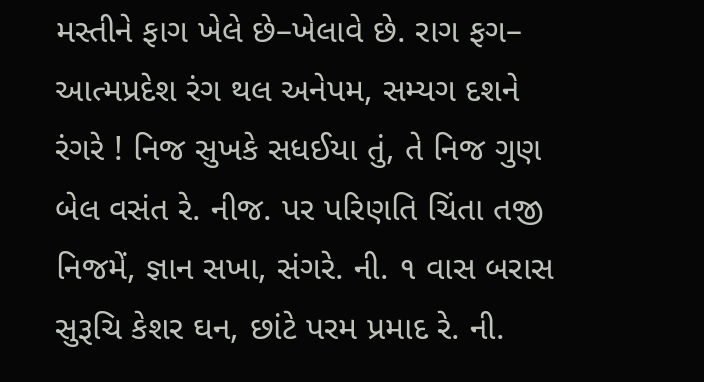મસ્તીને ફાગ ખેલે છે–ખેલાવે છે. રાગ ફગ– આત્મપ્રદેશ રંગ થલ અનેપમ, સમ્યગ દશને રંગરે ! નિજ સુખકે સધઈયા તું, તે નિજ ગુણ બેલ વસંત રે. નીજ. પર પરિણતિ ચિંતા તજી નિજમેં, જ્ઞાન સખા, સંગરે. ની. ૧ વાસ બરાસ સુરૂચિ કેશર ઘન, છાંટે પરમ પ્રમાદ રે. ની.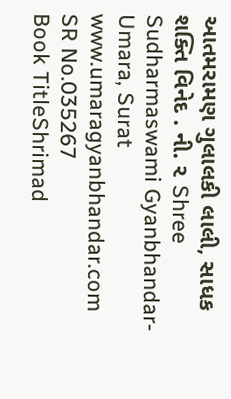આતમરામણ ગુલાલકી લાલી, સાધક શક્તિ વિનેદ . ની. ૨ Shree Sudharmaswami Gyanbhandar-Umara, Surat www.umaragyanbhandar.com
SR No.035267
Book TitleShrimad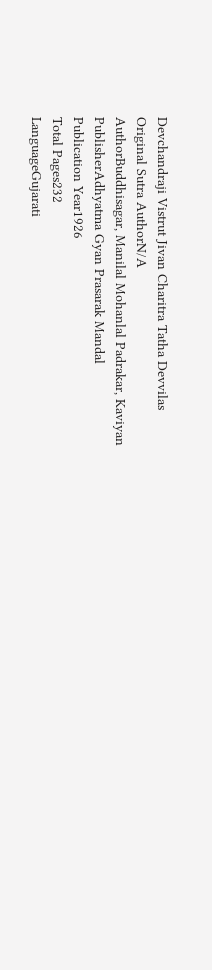Devchandraji Vistrut Jivan Charitra Tatha Devvilas
Original Sutra AuthorN/A
AuthorBuddhisagar, Manilal Mohanlal Padrakar, Kaviyan
PublisherAdhyatma Gyan Prasarak Mandal
Publication Year1926
Total Pages232
LanguageGujarati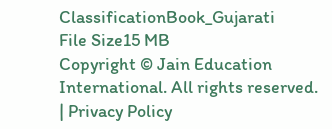ClassificationBook_Gujarati
File Size15 MB
Copyright © Jain Education International. All rights reserved. | Privacy Policy